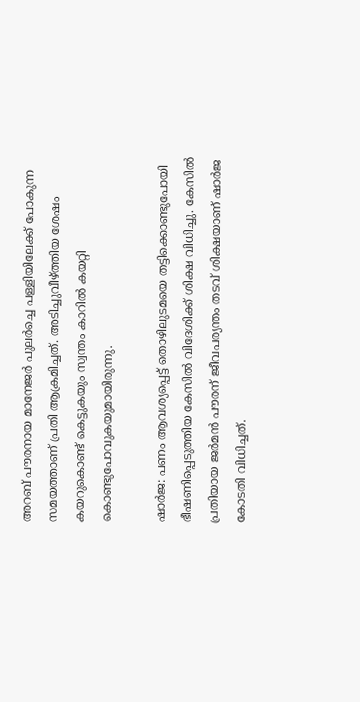അറബ് പൗരനായ മാനേജര്‍ പുലര്‍ച്ചെ പള്ളിയിലേക്ക് പോകുന്ന സമയത്താണ് പ്രതി ആക്രമിച്ചത്. അടിച്ചുവീഴ്ത്തിയ ശേഷം കയറുകൊണ്ട് കെട്ടുകയും സ്വന്തം കാറില്‍ കയറ്റി കൊണ്ടുപോവുകയുമായിരുന്നു.

ഷാര്‍ജ: പണം ആവശ്യപ്പെട്ട് തൊഴിലുടമയെ തട്ടിക്കൊണ്ടുപോയി ഭീഷണിപ്പെടുത്തിയ കേസില്‍ വിദേശിക്ക് ശിക്ഷ വിധിച്ചു. കേസില്‍ പ്രതിയായ ജര്‍മന്‍ പൗരന് ജീവപര്യന്തം തടവ് ശിക്ഷയാണ് ഷാര്‍ജ കോടതി വിധിച്ചത്.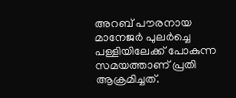അറബ് പൗരനായ മാനേജര്‍ പുലര്‍ച്ചെ പള്ളിയിലേക്ക് പോകുന്ന സമയത്താണ് പ്രതി ആക്രമിച്ചത്.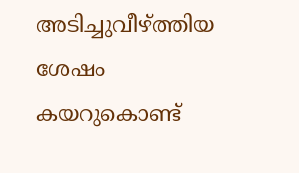അടിച്ചുവീഴ്ത്തിയ ശേഷം കയറുകൊണ്ട്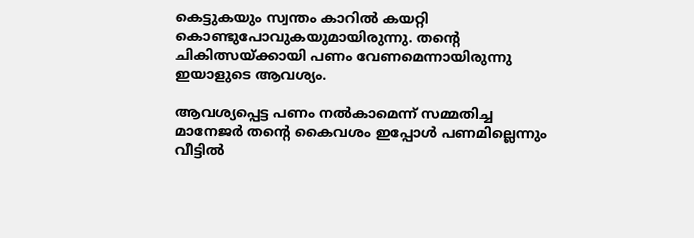കെട്ടുകയും സ്വന്തം കാറില്‍ കയറ്റി കൊണ്ടുപോവുകയുമായിരുന്നു. തന്റെ ചികിത്സയ്ക്കായി പണം വേണമെന്നായിരുന്നു ഇയാളുടെ ആവശ്യം.

ആവശ്യപ്പെട്ട പണം നല്‍കാമെന്ന് സമ്മതിച്ച മാനേജര്‍ തന്റെ കൈവശം ഇപ്പോള്‍ പണമില്ലെന്നും വീട്ടില്‍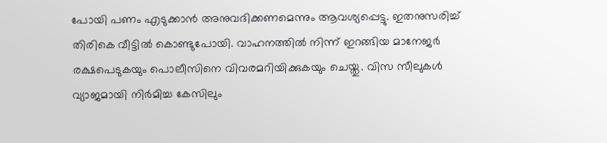പോയി പണം എടുക്കാന്‍ അനുവദിക്കണമെന്നും ആവശ്യപ്പെട്ടു. ഇതനുസരിച്ച് തിരികെ വീട്ടില്‍ കൊണ്ടുപോയി. വാഹനത്തില്‍ നിന്ന് ഇറങ്ങിയ മാനേജര്‍ രക്ഷപെടുകയും പൊലീസിനെ വിവരമറിയിക്കുകയും ചെയ്തു. വിസ സീലുകള്‍ വ്യാജമായി നിര്‍മിച്ച കേസിലും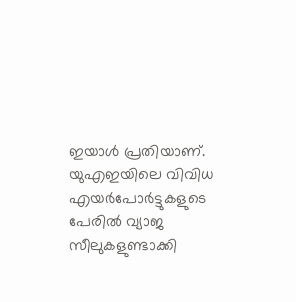ഇയാള്‍ പ്രതിയാണ്. യുഎഇയിലെ വിവിധ എയര്‍പോര്‍ട്ടുകളുടെ പേരില്‍ വ്യാജ സീലുകളുണ്ടാക്കി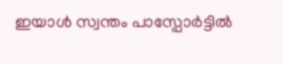ഇയാള്‍ സ്വന്തം പാസ്പോര്‍ട്ടില്‍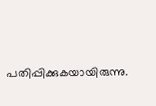പതിപ്പിക്കുകയായിരുന്നു.